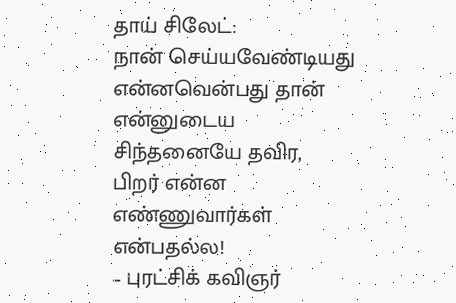தாய் சிலேட்:
நான் செய்யவேண்டியது
என்னவென்பது தான்
என்னுடைய சிந்தனையே தவிர,
பிறர் என்ன எண்ணுவார்கள் என்பதல்ல!
– புரட்சிக் கவிஞர்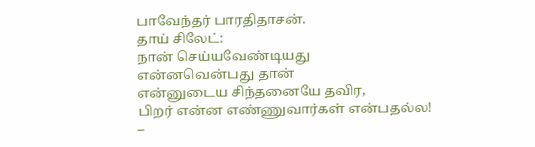பாவேந்தர் பாரதிதாசன்.
தாய் சிலேட்:
நான் செய்யவேண்டியது
என்னவென்பது தான்
என்னுடைய சிந்தனையே தவிர,
பிறர் என்ன எண்ணுவார்கள் என்பதல்ல!
–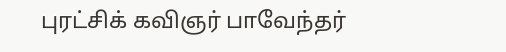புரட்சிக் கவிஞர் பாவேந்தர்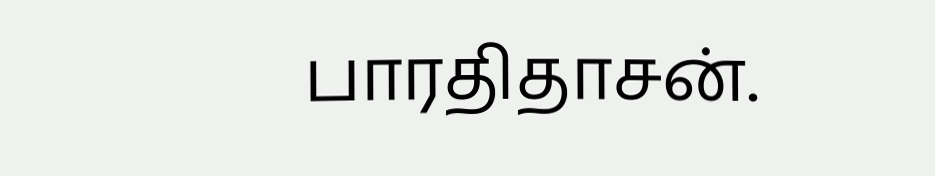பாரதிதாசன்.